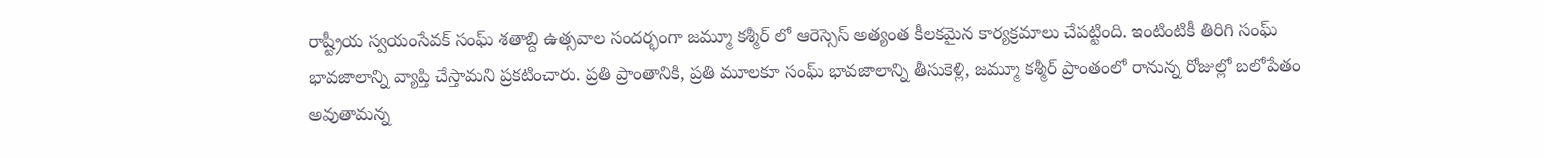రాష్ట్రీయ స్వయంసేవక్ సంఘ్ శతాబ్ది ఉత్సవాల సందర్భంగా జమ్మూ కశ్మీర్ లో ఆరెస్సెస్ అత్యంత కీలకమైన కార్యక్రమాలు చేపట్టింది. ఇంటింటికీ తిరిగి సంఘ్ భావజాలాన్ని వ్యాప్తి చేస్తామని ప్రకటించారు. ప్రతి ప్రాంతానికి, ప్రతి మూలకూ సంఘ్ భావజాలాన్ని తీసుకెళ్లి, జమ్మూ కశ్మీర్ ప్రాంతంలో రానున్న రోజుల్లో బలోపేతం అవుతామన్న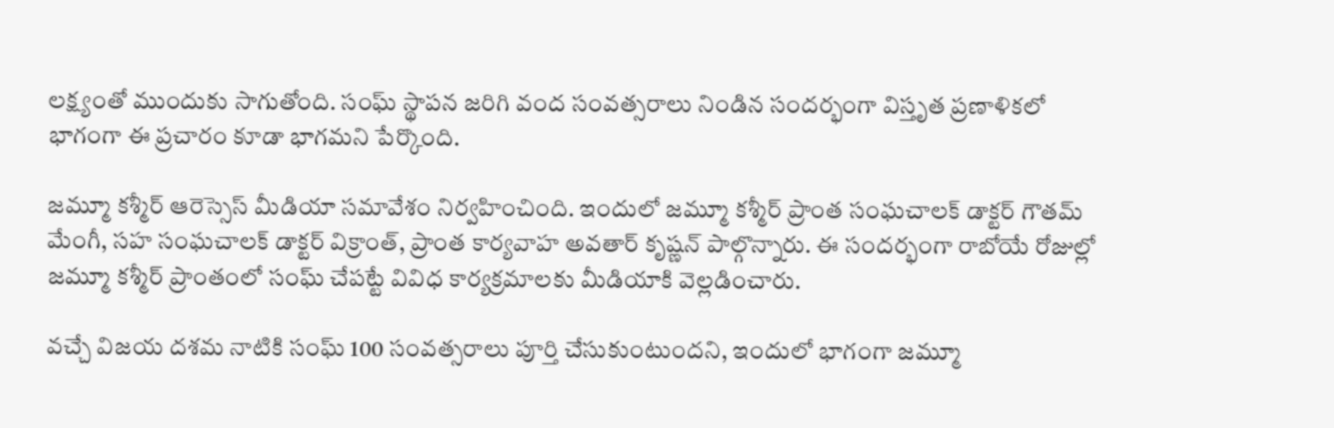లక్ష్యంతో ముందుకు సాగుతోంది. సంఘ్ స్థాపన జరిగి వంద సంవత్సరాలు నిండిన సందర్భంగా విస్తృత ప్రణాళికలో భాగంగా ఈ ప్రచారం కూడా భాగమని పేర్కొంది.

జమ్మూ కశ్మీర్ ఆరెస్సెస్ మీడియా సమావేశం నిర్వహించింది. ఇందులో జమ్మూ కశ్మీర్ ప్రాంత సంఘచాలక్ డాక్టర్ గౌతమ్ మేంగీ, సహ సంఘచాలక్ డాక్టర్ విక్రాంత్, ప్రాంత కార్యవాహ అవతార్ కృష్ణన్ పాల్గొన్నారు. ఈ సందర్భంగా రాబోయే రోజుల్లో జమ్మూ కశ్మీర్ ప్రాంతంలో సంఘ్ చేపట్టే వివిధ కార్యక్రమాలకు మీడియాకి వెల్లడించారు.

వచ్చే విజయ దశమ నాటికి సంఘ్ 100 సంవత్సరాలు పూర్తి చేసుకుంటుందని, ఇందులో భాగంగా జమ్మూ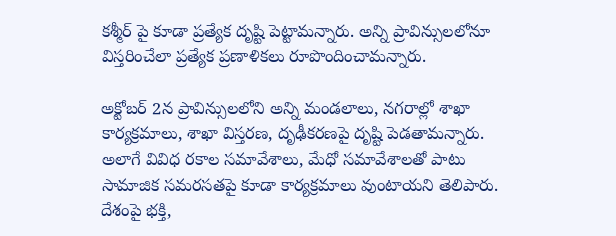కశ్మీర్ పై కూడా ప్రత్యేక దృష్టి పెట్టామన్నారు. అన్ని ప్రావిన్సులలోనూ విస్తరించేలా ప్రత్యేక ప్రణాళికలు రూపొందించామన్నారు.

అక్టోబర్ 2న ప్రావిన్సులలోని అన్ని మండలాలు, నగరాల్లో శాఖా కార్యక్రమాలు, శాఖా విస్తరణ, దృఢీకరణపై దృష్టి పెడతామన్నారు. అలాగే వివిధ రకాల సమావేశాలు, మేధో సమావేశాలతో పాటు సామాజిక సమరసతపై కూడా కార్యక్రమాలు వుంటాయని తెలిపారు. దేశంపై భక్తి,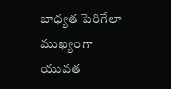బాధ్యత పెరిగేలా ముఖ్యంగా యువత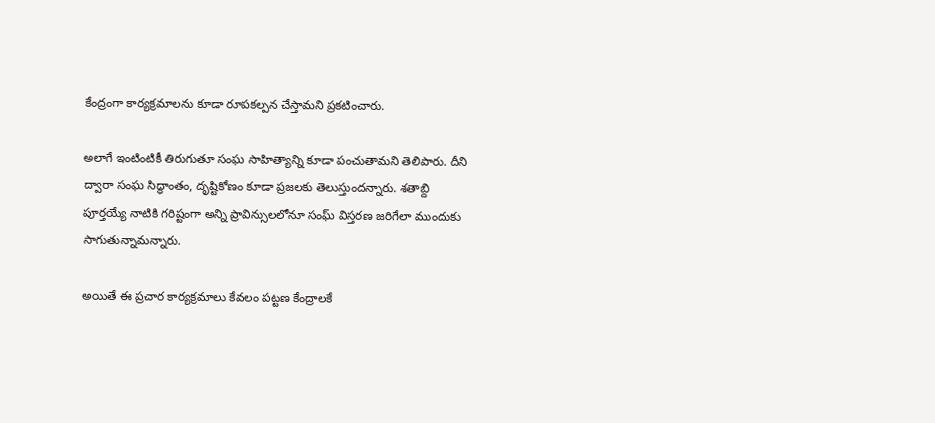కేంద్రంగా కార్యక్రమాలను కూడా రూపకల్పన చేస్తామని ప్రకటించారు.

అలాగే ఇంటింటికీ తిరుగుతూ సంఘ సాహిత్యాన్ని కూడా పంచుతామని తెలిపారు. దీని ద్వారా సంఘ సిద్ధాంతం, దృష్టికోణం కూడా ప్రజలకు తెలుస్తుందన్నారు. శతాబ్ది పూర్తయ్యే నాటికి గరిష్టంగా అన్ని ప్రావిన్సులలోనూ సంఘ్ విస్తరణ జరిగేలా ముందుకు సాగుతున్నామన్నారు.

అయితే ఈ ప్రచార కార్యక్రమాలు కేవలం పట్టణ కేంద్రాలకే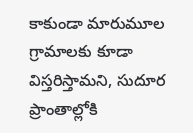కాకుండా మారుమూల గ్రామాలకు కూడా విస్తరిస్తామని, సుదూర ప్రాంతాల్లోకి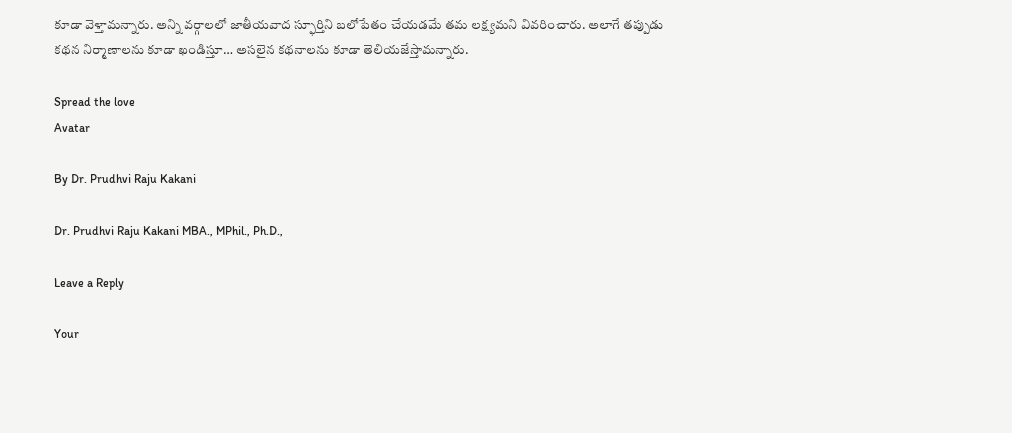కూడా వెళ్తామన్నారు. అన్ని వర్గాలలో జాతీయవాద స్ఫూర్తిని బలోపేతం చేయడమే తమ లక్ష్యమని వివరించారు. అలాగే తప్పుడు కథన నిర్మాణాలను కూడా ఖండిస్తూ… అసలైన కథనాలను కూడా తెలియజేస్తామన్నారు.

Spread the love
Avatar

By Dr. Prudhvi Raju Kakani

Dr. Prudhvi Raju Kakani MBA., MPhil., Ph.D.,

Leave a Reply

Your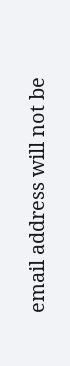email address will not be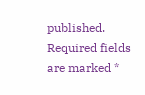published. Required fields are marked *